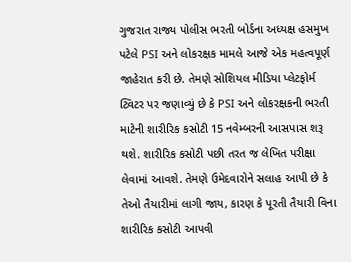ગુજરાત રાજ્ય પોલીસ ભરતી બોર્ડના અધ્યક્ષ હસમુખ પટેલે PSI અને લોકરક્ષક મામલે આજે એક મહત્વપૂર્ણ જાહેરાત કરી છે. તેમણે સોશિયલ મીડિયા પ્લેટફોર્મ ટ્વિટર પર જણાવ્યું છે કે PSI અને લોકરક્ષકની ભરતી માટેની શારીરિક કસોટી 15 નવેમ્બરની આસપાસ શરૂ થશે. શારીરિક કસોટી પછી તરત જ લેખિત પરીક્ષા લેવામાં આવશે. તેમણે ઉમેદવારોને સલાહ આપી છે કે તેઓ તૈયારીમાં લાગી જાય, કારણ કે પૂરતી તૈયારી વિના શારીરિક કસોટી આપવી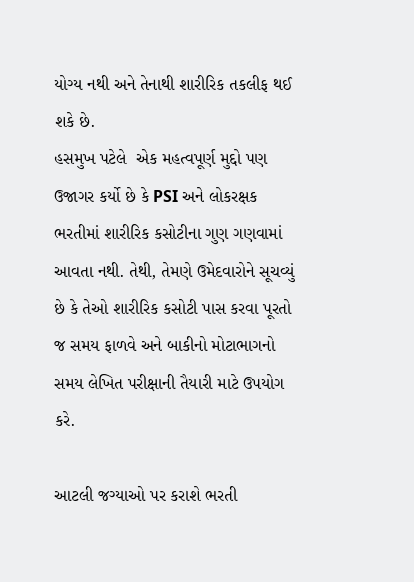યોગ્ય નથી અને તેનાથી શારીરિક તકલીફ થઈ શકે છે.
હસમુખ પટેલે  એક મહત્વપૂર્ણ મુદ્દો પણ ઉજાગર કર્યો છે કે PSI અને લોકરક્ષક ભરતીમાં શારીરિક કસોટીના ગુણ ગણવામાં આવતા નથી. તેથી, તેમણે ઉમેદવારોને સૂચવ્યું છે કે તેઓ શારીરિક કસોટી પાસ કરવા પૂરતો જ સમય ફાળવે અને બાકીનો મોટાભાગનો સમય લેખિત પરીક્ષાની તૈયારી માટે ઉપયોગ કરે.

આટલી જગ્યાઓ પર કરાશે ભરતી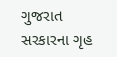ગુજરાત સરકારના ગૃહ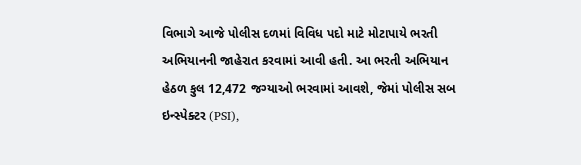વિભાગે આજે પોલીસ દળમાં વિવિધ પદો માટે મોટાપાયે ભરતી અભિયાનની જાહેરાત કરવામાં આવી હતી. આ ભરતી અભિયાન હેઠળ કુલ 12,472 જગ્યાઓ ભરવામાં આવશે, જેમાં પોલીસ સબ ઇન્સ્પેક્ટર (PSI),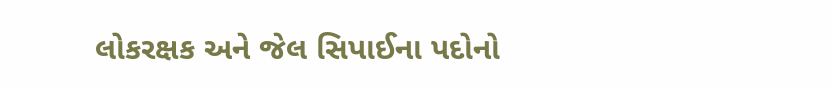લોકરક્ષક અને જેલ સિપાઈના પદોનો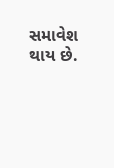સમાવેશ થાય છે.